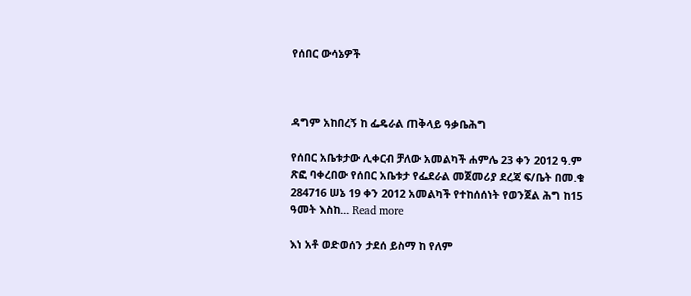የሰበር ውሳኔዎች



ዳግም አከበረኝ ከ ፌዴራል ጠቅላይ ዓቃቤሕግ

የሰበር አቤቱታው ሊቀርብ ቻለው አመልካች ሐምሌ 23 ቀን 2012 ዓ.ም ጽፎ ባቀረበው የሰበር አቤቱታ የፌደራል መጀመሪያ ደረጃ ፍ/ቤት በመ.ቁ 284716 ሠኔ 19 ቀን 2012 አመልካች የተከሰሰነት የወንጀል ሕግ ከ15 ዓመት እስከ... Read more

እነ አቶ ወድወሰን ታደሰ ይስማ ከ የለም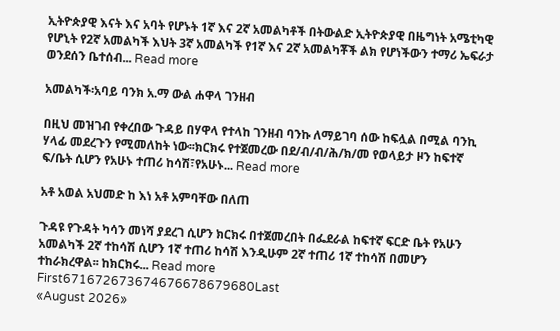ኢትዮጵያዊ እናት እና አባት የሆኑት 1ኛ እና 2ኛ አመልካቶች በትውልድ ኢትዮጵያዊ በዜግነት አሜቲካዊ የሆኒት የ2ኛ አመልካች እህት 3ኛ አመልካች የ1ኛ እና 2ኛ አመልካቾች ልክ የሆነችውን ተማሪ ኤፍራታ ወንደሰን ቤተሰብ... Read more

አመልካች፡አባይ ባንክ አ.ማ ውል ሐዋላ ገንዘብ

በዚህ መዝገብ የቀረበው ጉዳይ በሃዋላ የተላከ ገንዘብ ባንኩ ለማይገባ ሰው ከፍሏል በሚል ባንኪ ሃላፊ መደረጉን የሚመለከት ነው፡፡ክርክሩ የተጀመረው በደ/ብ/ብ/ሕ/ክ/መ የወላይታ ዞን ከፍተኛ ፍ/ቤት ሲሆን የአሁኑ ተጠሪ ከሳሽ፣የአሁኑ... Read more

አቶ አወል አህመድ ከ እነ አቶ አምባቸው በለጠ

ጉዳዩ የጉዳት ካሳን መነሻ ያደረገ ሲሆን ክርክሩ በተጀመረበት በፌደራል ከፍተኛ ፍርድ ቤት የአሁን አመልካች 2ኛ ተከሳሽ ሲሆን 1ኛ ተጠሪ ከሳሽ እንዲሁም 2ኛ ተጠሪ 1ኛ ተከሳሽ በመሆን ተከራክረዋል፡፡ ከክርክሩ... Read more
First671672673674676678679680Last
«August 2026»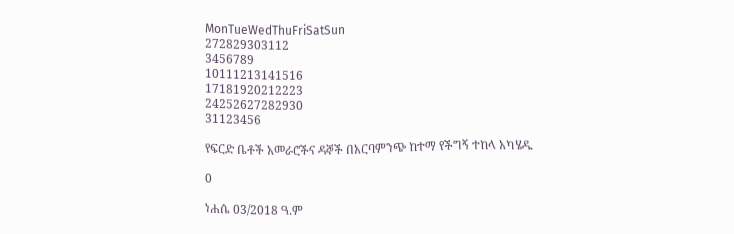MonTueWedThuFriSatSun
272829303112
3456789
10111213141516
17181920212223
24252627282930
31123456

የፍርድ ቤቶች አመራሮችና ዳኞች በአርባምንጭ ከተማ የችግኝ ተከላ አካሄዱ

0

ነሐሴ 03/2018 ዓ.ም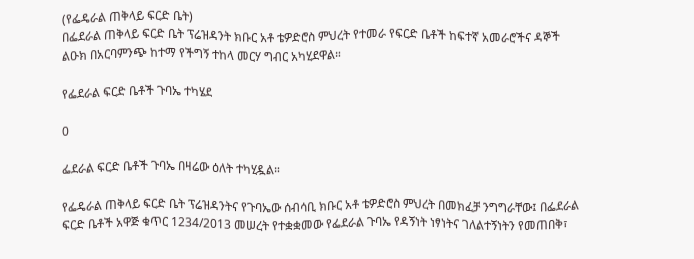(የፌዴራል ጠቅላይ ፍርድ ቤት)
በፌደራል ጠቅላይ ፍርድ ቤት ፕሬዝዳንት ክቡር አቶ ቴዎድሮስ ምህረት የተመራ የፍርድ ቤቶች ከፍተኛ አመራሮችና ዳኞች ልዑክ በአርባምንጭ ከተማ የችግኝ ተከላ መርሃ ግብር አካሂደዋል።

የፌደራል ፍርድ ቤቶች ጉባኤ ተካሄደ

0

ፌደራል ፍርድ ቤቶች ጉባኤ በዛሬው ዕለት ተካሂዷል።

የፌዴራል ጠቅላይ ፍርድ ቤት ፕሬዝዳንትና የጉባኤው ሰብሳቢ ክቡር አቶ ቴዎድሮስ ምህረት በመክፈቻ ንግግራቸው፤ በፌደራል ፍርድ ቤቶች አዋጅ ቁጥር 1234/2013 መሠረት የተቋቋመው የፌደራል ጉባኤ የዳኝነት ነፃነትና ገለልተኝነትን የመጠበቅ፣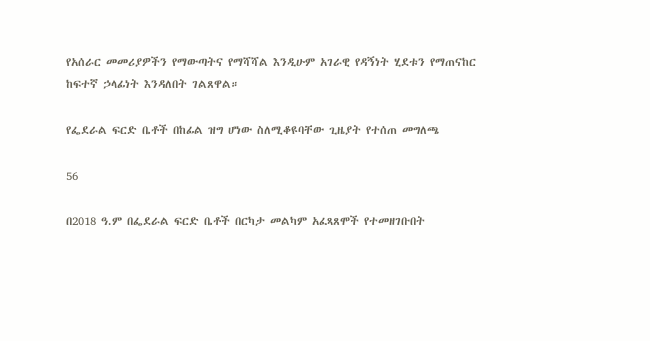የአሰራር መመሪያዎችን የማውጣትና የማሻሻል እንዲሁም አገራዊ የዳኝነት ሂደቱን የማጠናከር ከፍተኛ ኃላፊነት እንዳለበት ገልጸዋል።

የፌደራል ፍርድ ቤቶች በከፊል ዝግ ሆነው ስለሚቆዩባቸው ጊዜያት የተሰጠ መግለጫ

56

በ2018 ዓ.ም በፌደራል ፍርድ ቤቶች በርካታ መልካም አፈጻጸሞች የተመዘገቡበት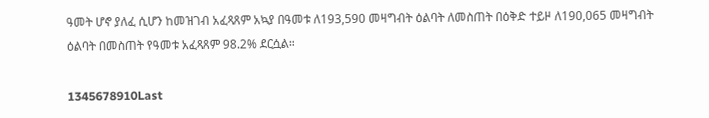ዓመት ሆኖ ያለፈ ሲሆን ከመዝገብ አፈጻጸም አኳያ በዓመቱ ለ193,590 መዛግብት ዕልባት ለመስጠት በዕቅድ ተይዞ ለ190,065 መዛግብት ዕልባት በመስጠት የዓመቱ አፈጻጸም 98.2% ደርሷል።

1345678910Last